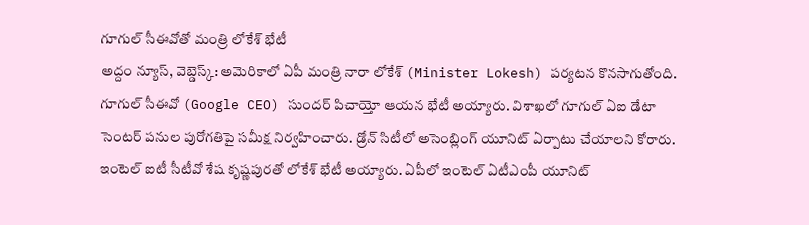గూగుల్ సీఈవోతో మంత్రి లోకేశ్ భేటీ
అద్దం న్యూస్, వెబ్డెస్క్: అమెరికాలో ఏపీ మంత్రి నారా లోకేశ్ (Minister Lokesh) పర్యటన కొనసాగుతోంది. గూగుల్ సీఈవో (Google CEO) సుందర్ పిచాయ్తో ఆయన భేటీ అయ్యారు. విశాఖలో గూగుల్ ఏఐ డేటా సెంటర్ పనుల పురోగతిపై సమీక్ష నిర్వహించారు. డ్రోన్ సిటీలో అసెంబ్లింగ్ యూనిట్ ఏర్పాటు చేయాలని కోరారు. ఇంటెల్ ఐటీ సీటీవో శేష కృష్ణపురతో లోకేశ్ భేటీ అయ్యారు. ఏపీలో ఇంటెల్ ఏటీఎంపీ యూనిట్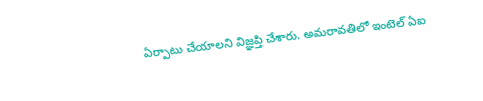ఏర్పాటు చేయాలని విజ్ఞప్తి చేశారు. అమరావతిలో ఇంటెల్ ఏఐ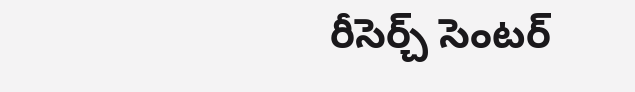రీసెర్చ్ సెంటర్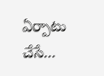ఏర్పాటు చేసే...